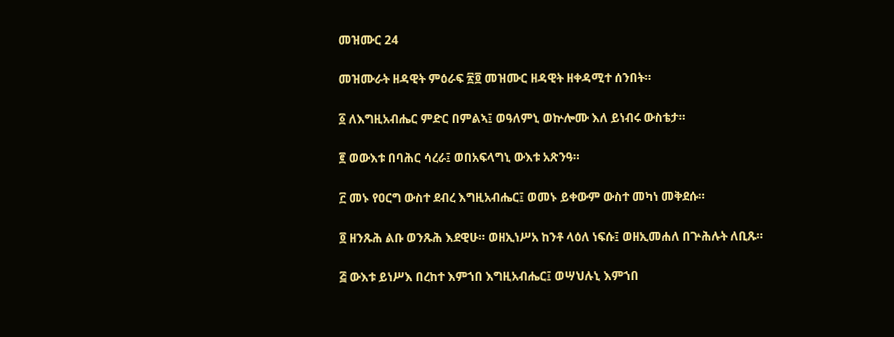መዝሙር 24

መዝሙራት ዘዳዊት ምዕራፍ ፳፬ መዝሙር ዘዳዊት ዘቀዳሚተ ሰንበት።

፩ ለእግዚአብሔር ምድር በምልኣ፤ ወዓለምኒ ወኵሎሙ እለ ይነብሩ ውስቴታ።

፪ ወውእቱ በባሕር ሳረራ፤ ወበአፍላግኒ ውእቱ አጽንዓ።

፫ መኑ የዐርግ ውስተ ደብረ እግዚአብሔር፤ ወመኑ ይቀውም ውስተ መካነ መቅደሱ።

፬ ዘንጹሕ ልቡ ወንጹሕ እደዊሁ። ወዘኢነሥአ ከንቶ ላዕለ ነፍሱ፤ ወዘኢመሐለ በጕሕሉት ለቢጹ።

፭ ውእቱ ይነሥእ በረከተ እምኀበ እግዚአብሔር፤ ወሣህሉኒ እምኀበ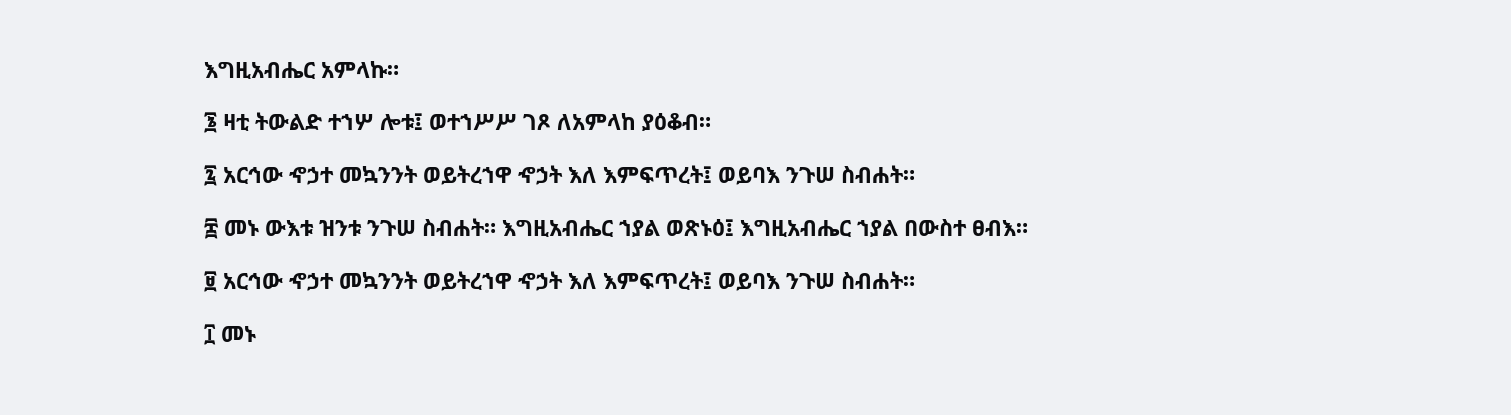እግዚአብሔር አምላኩ።

፮ ዛቲ ትውልድ ተኀሦ ሎቱ፤ ወተኀሥሥ ገጾ ለአምላከ ያዕቆብ።

፯ አርኅው ኆኃተ መኳንንት ወይትረኀዋ ኆኃት እለ እምፍጥረት፤ ወይባእ ንጉሠ ስብሐት።

፰ መኑ ውእቱ ዝንቱ ንጉሠ ስብሐት። እግዚአብሔር ኀያል ወጽኑዕ፤ እግዚአብሔር ኀያል በውስተ ፀብእ።

፱ አርኅው ኆኃተ መኳንንት ወይትረኀዋ ኆኃት እለ እምፍጥረት፤ ወይባእ ንጉሠ ስብሐት።

፲ መኑ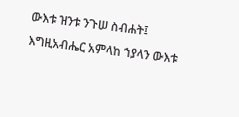ውእቱ ዝንቱ ንጉሠ ስብሐት፤ እግዚአብሔር አምላከ ኀያላን ውእቱ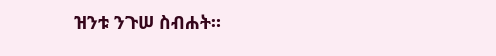ዝንቱ ንጉሠ ስብሐት።